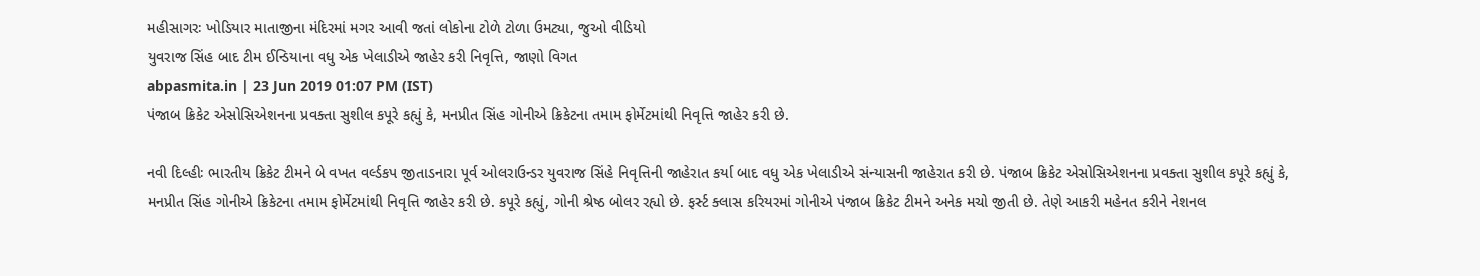મહીસાગરઃ ખોડિયાર માતાજીના મંદિરમાં મગર આવી જતાં લોકોના ટોળે ટોળા ઉમટ્યા, જુઓ વીડિયો
યુવરાજ સિંહ બાદ ટીમ ઈન્ડિયાના વધુ એક ખેલાડીએ જાહેર કરી નિવૃત્તિ, જાણો વિગત
abpasmita.in | 23 Jun 2019 01:07 PM (IST)
પંજાબ ક્રિકેટ એસોસિએશનના પ્રવક્તા સુશીલ કપૂરે કહ્યું કે, મનપ્રીત સિંહ ગોનીએ ક્રિકેટના તમામ ફોર્મેટમાંથી નિવૃત્તિ જાહેર કરી છે.

નવી દિલ્હીઃ ભારતીય ક્રિકેટ ટીમને બે વખત વર્લ્ડકપ જીતાડનારા પૂર્વ ઓલરાઉન્ડર યુવરાજ સિંહે નિવૃત્તિની જાહેરાત કર્યા બાદ વધુ એક ખેલાડીએ સંન્યાસની જાહેરાત કરી છે. પંજાબ ક્રિકેટ એસોસિએશનના પ્રવક્તા સુશીલ કપૂરે કહ્યું કે, મનપ્રીત સિંહ ગોનીએ ક્રિકેટના તમામ ફોર્મેટમાંથી નિવૃત્તિ જાહેર કરી છે. કપૂરે કહ્યું, ગોની શ્રેષ્ઠ બોલર રહ્યો છે. ફર્સ્ટ ક્લાસ કરિયરમાં ગોનીએ પંજાબ ક્રિકેટ ટીમને અનેક મચો જીતી છે. તેણે આકરી મહેનત કરીને નેશનલ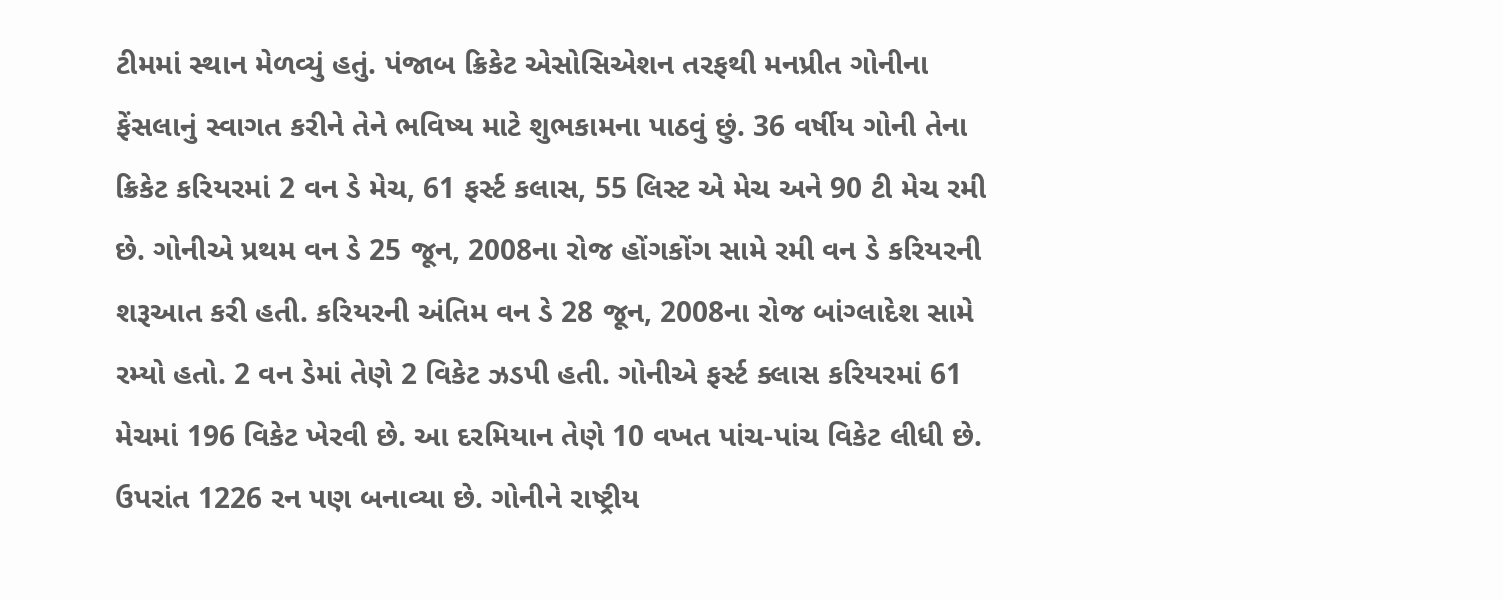ટીમમાં સ્થાન મેળવ્યું હતું. પંજાબ ક્રિકેટ એસોસિએશન તરફથી મનપ્રીત ગોનીના ફેંસલાનું સ્વાગત કરીને તેને ભવિષ્ય માટે શુભકામના પાઠવું છું. 36 વર્ષીય ગોની તેના ક્રિકેટ કરિયરમાં 2 વન ડે મેચ, 61 ફર્સ્ટ કલાસ, 55 લિસ્ટ એ મેચ અને 90 ટી મેચ રમી છે. ગોનીએ પ્રથમ વન ડે 25 જૂન, 2008ના રોજ હોંગકોંગ સામે રમી વન ડે કરિયરની શરૂઆત કરી હતી. કરિયરની અંતિમ વન ડે 28 જૂન, 2008ના રોજ બાંગ્લાદેશ સામે રમ્યો હતો. 2 વન ડેમાં તેણે 2 વિકેટ ઝડપી હતી. ગોનીએ ફર્સ્ટ ક્લાસ કરિયરમાં 61 મેચમાં 196 વિકેટ ખેરવી છે. આ દરમિયાન તેણે 10 વખત પાંચ-પાંચ વિકેટ લીધી છે. ઉપરાંત 1226 રન પણ બનાવ્યા છે. ગોનીને રાષ્ટ્રીય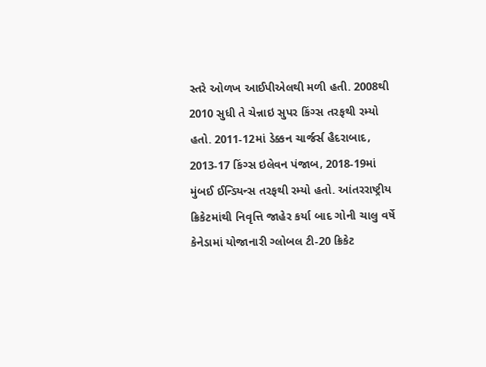સ્તરે ઓળખ આઈપીએલથી મળી હતી. 2008થી 2010 સુધી તે ચેન્નાઇ સુપર કિંગ્સ તરફથી રમ્યો હતો. 2011-12માં ડેક્કન ચાર્જર્સ હૈદરાબાદ, 2013-17 કિંગ્સ ઇલેવન પંજાબ, 2018-19માં મુંબઈ ઈન્ડિયન્સ તરફથી રમ્યો હતો. આંતરરાષ્ટ્રીય ક્રિકેટમાંથી નિવૃત્તિ જાહેર કર્યા બાદ ગોની ચાલુ વર્ષે કેનેડામાં યોજાનારી ગ્લોબલ ટી-20 ક્રિકેટ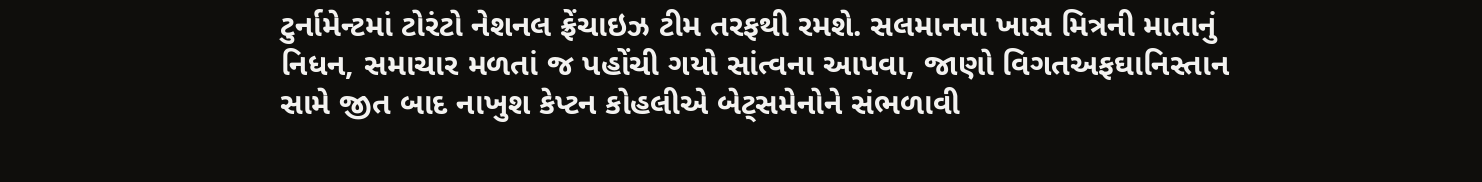ટુર્નામેન્ટમાં ટોરંટો નેશનલ ફ્રેંચાઇઝ ટીમ તરફથી રમશે. સલમાનના ખાસ મિત્રની માતાનું નિધન, સમાચાર મળતાં જ પહોંચી ગયો સાંત્વના આપવા, જાણો વિગતઅફઘાનિસ્તાન સામે જીત બાદ નાખુશ કેપ્ટન કોહલીએ બેટ્સમેનોને સંભળાવી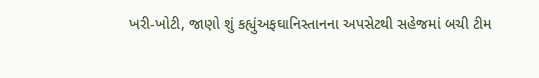ખરી-ખોટી, જાણો શું કહ્યુંઅફઘાનિસ્તાનના અપસેટથી સહેજમાં બચી ટીમ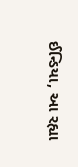ઈન્ડિયા, આ રહ્યા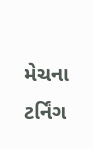મેચના ટર્નિંગ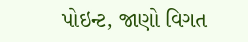પોઇન્ટ, જાણો વિગત